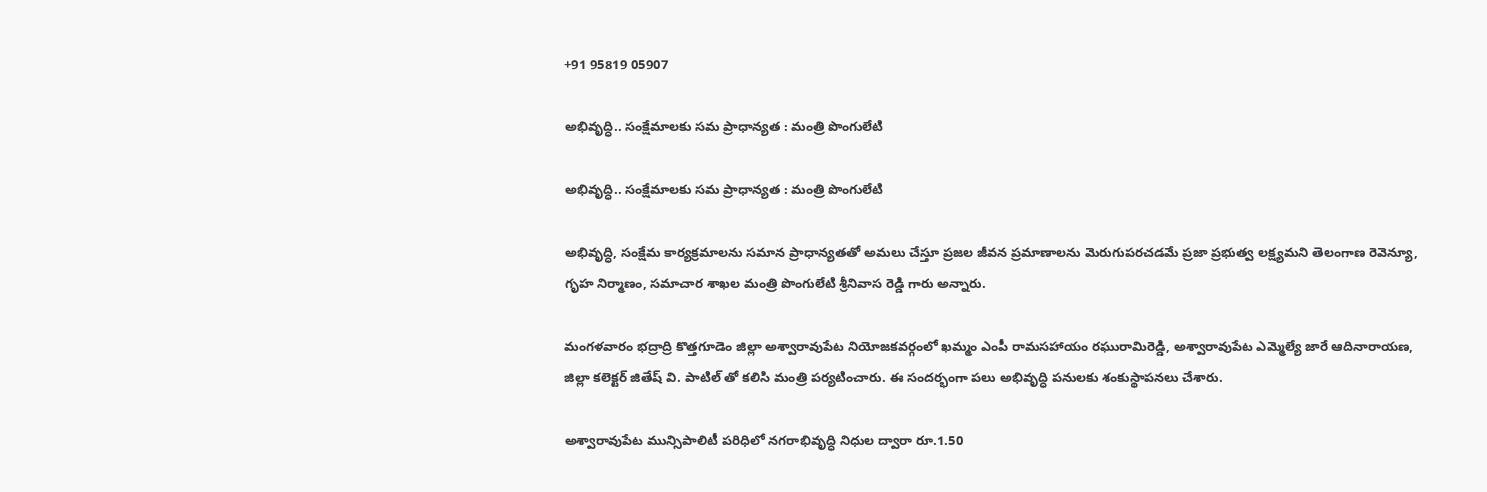+91 95819 05907

అభివృద్ధి.. సంక్షేమాలకు సమ ప్రాధాన్యత : మంత్రి పొంగులేటి

అభివృద్ధి.. సంక్షేమాలకు సమ ప్రాధాన్యత : మంత్రి పొంగులేటి

అభివృద్ధి, సంక్షేమ కార్యక్రమాలను సమాన ప్రాధాన్యతతో అమలు చేస్తూ ప్రజల జీవన ప్రమాణాలను మెరుగుపరచడమే ప్రజా ప్రభుత్వ లక్ష్యమని తెలంగాణ రెవెన్యూ, గృహ నిర్మాణం, సమాచార శాఖల మంత్రి పొంగులేటి శ్రీనివాస రెడ్డి గారు అన్నారు.

మంగళవారం భద్రాద్రి కొత్తగూడెం జిల్లా అశ్వారావుపేట నియోజకవర్గంలో ఖమ్మం ఎంపీ రామసహాయం రఘురామిరెడ్డి, అశ్వారావుపేట ఎమ్మెల్యే జారే ఆదినారాయణ, జిల్లా కలెక్టర్ జితేష్ వి. పాటిల్‌ తో కలిసి మంత్రి పర్యటించారు. ఈ సందర్భంగా పలు అభివృద్ధి పనులకు శంకుస్థాపనలు చేశారు.

అశ్వారావుపేట మున్సిపాలిటీ పరిధిలో నగరాభివృద్ధి నిధుల ద్వారా రూ.1.50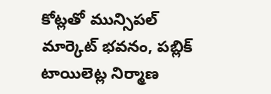కోట్లతో మున్సిపల్ మార్కెట్ భవనం, పబ్లిక్ టాయిలెట్ల నిర్మాణ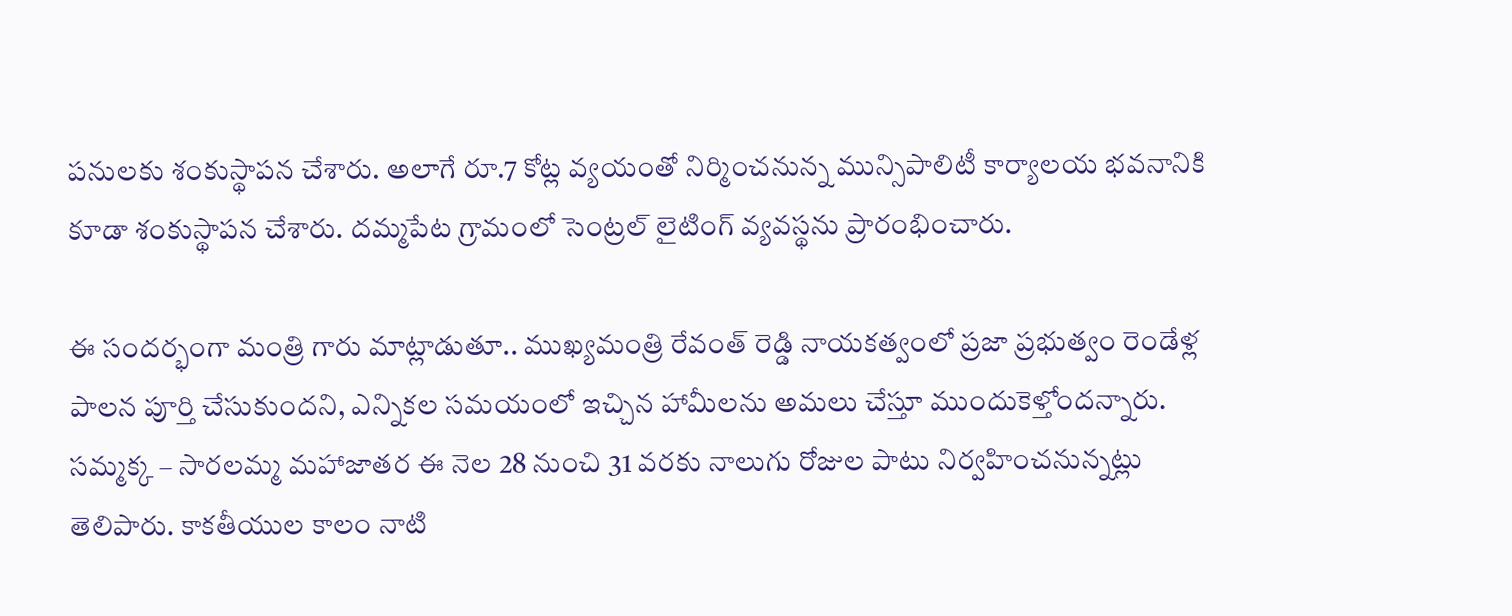పనులకు శంకుస్థాపన చేశారు. అలాగే రూ.7 కోట్ల వ్యయంతో నిర్మించనున్న మున్సిపాలిటీ కార్యాలయ భవనానికి కూడా శంకుస్థాపన చేశారు. దమ్మపేట గ్రామంలో సెంట్రల్ లైటింగ్ వ్యవస్థను ప్రారంభించారు.

ఈ సందర్భంగా మంత్రి గారు మాట్లాడుతూ.. ముఖ్యమంత్రి రేవంత్ రెడ్డి నాయకత్వంలో ప్రజా ప్రభుత్వం రెండేళ్ల పాలన పూర్తి చేసుకుందని, ఎన్నికల సమయంలో ఇచ్చిన హామీలను అమలు చేస్తూ ముందుకెళ్తోందన్నారు. సమ్మక్క – సారలమ్మ మహాజాతర ఈ నెల 28 నుంచి 31 వరకు నాలుగు రోజుల పాటు నిర్వహించనున్నట్లు తెలిపారు. కాకతీయుల కాలం నాటి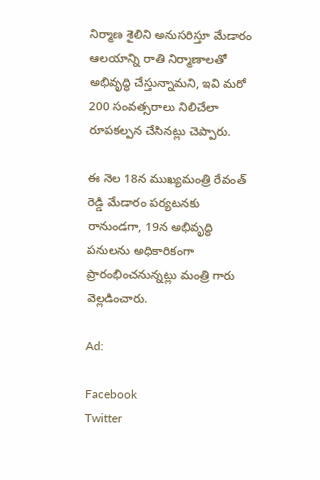నిర్మాణ శైలిని అనుసరిస్తూ మేడారం ఆలయాన్ని రాతి నిర్మాణాలతో అభివృద్ధి చేస్తున్నామని, ఇవి మరో 200 సంవత్సరాలు నిలిచేలా రూపకల్పన చేసినట్లు చెప్పారు.

ఈ నెల 18న ముఖ్యమంత్రి రేవంత్ రెడ్డి మేడారం పర్యటనకు రానుండగా, 19న అభివృద్ధి పనులను అధికారికంగా ప్రారంభించనున్నట్లు మంత్రి గారు వెల్లడించారు.

Ad:

Facebook
Twitter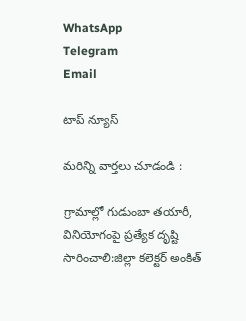WhatsApp
Telegram
Email

టాప్ న్యూస్

మరిన్ని వార్తలు చూడండి :

గ్రామాల్లో గుడుంబా తయారీ, వినియోగంపై ప్రత్యేక దృష్టి సారించాలి:జిల్లా కలెక్టర్ అంకిత్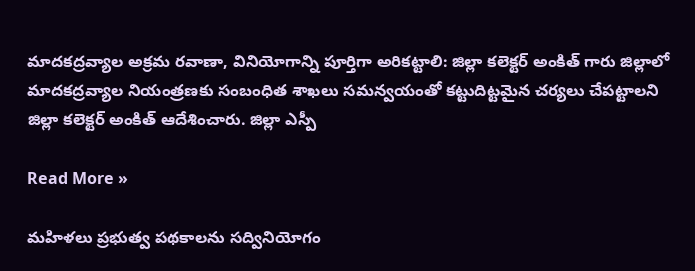మాదకద్రవ్యాల అక్రమ రవాణా, వినియోగాన్ని పూర్తిగా అరికట్టాలి: జిల్లా కలెక్టర్ అంకిత్ గారు జిల్లాలో మాదకద్రవ్యాల నియంత్రణకు సంబంధిత శాఖలు సమన్వయంతో కట్టుదిట్టమైన చర్యలు చేపట్టాలని జిల్లా కలెక్టర్ అంకిత్ ఆదేశించారు. జిల్లా ఎస్పీ

Read More »

మహిళలు ప్రభుత్వ పథకాలను సద్వినియోగం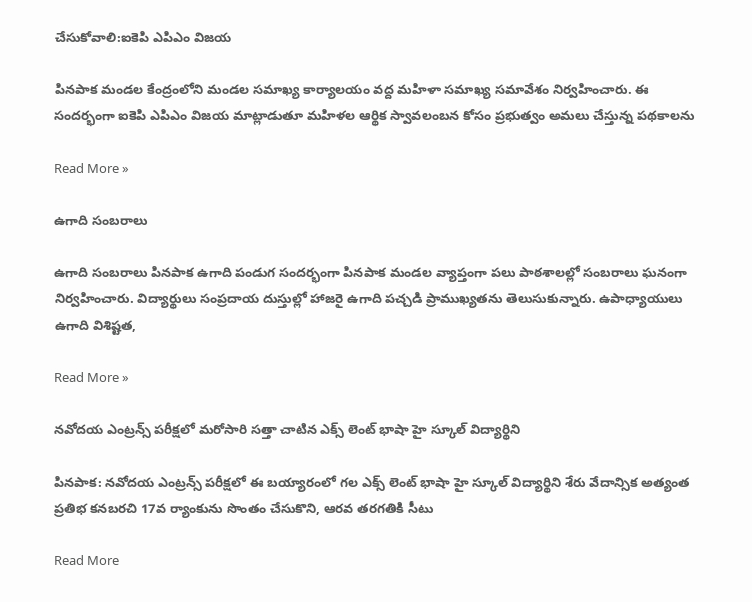చేసుకోవాలి:ఐకెపి ఎపిఎం విజయ

పినపాక మండల కేంద్రంలోని మండల సమాఖ్య కార్యాలయం వద్ద మహిళా సమాఖ్య సమావేశం నిర్వహించారు. ఈ సందర్భంగా ఐకెపి ఎపిఎం విజయ మాట్లాడుతూ మహిళల ఆర్థిక స్వావలంబన కోసం ప్రభుత్వం అమలు చేస్తున్న పథకాలను

Read More »

ఉగాది సంబరాలు

ఉగాది సంబరాలు పినపాక ఉగాది పండుగ సందర్భంగా పినపాక మండల వ్యాప్తంగా పలు పాఠశాలల్లో సంబరాలు ఘనంగా నిర్వహించారు. విద్యార్థులు సంప్రదాయ దుస్తుల్లో హాజరై ఉగాది పచ్చడి ప్రాముఖ్యతను తెలుసుకున్నారు. ఉపాధ్యాయులు ఉగాది విశిష్టత,

Read More »

నవోదయ ఎంట్రన్స్ పరీక్షలో మరోసారి సత్తా చాటిన ఎక్స్ లెంట్ భాషా హై స్కూల్ విద్యార్థిని

పినపాక: నవోదయ ఎంట్రన్స్ పరీక్షలో ఈ బయ్యారంలో గల ఎక్స్ లెంట్ భాషా హై స్కూల్ విద్యార్థిని శేరు వేదాన్సిక అత్యంత ప్రతిభ కనబరచి 17వ ర్యాంకును సొంతం చేసుకొని, ఆరవ తరగతికి సీటు

Read More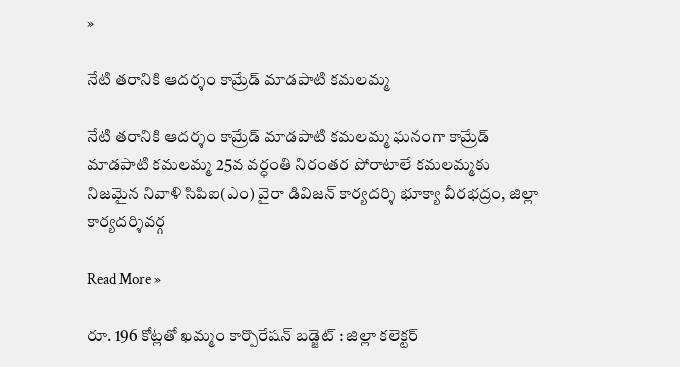»

నేటి తరానికి ఆదర్శం కామ్రేడ్ మాడపాటి కమలమ్మ

నేటి తరానికి ఆదర్శం కామ్రేడ్ మాడపాటి కమలమ్మ ఘనంగా కామ్రేడ్ మాడపాటి కమలమ్మ 25వ వర్ధంతి నిరంతర పోరాటాలే కమలమ్మకు నిజమైన నివాళి సిపిఐ(ఎం) వైరా డివిజన్ కార్యదర్శి భూక్యా వీరభద్రం, జిల్లా కార్యదర్శివర్గ

Read More »

రూ. 196 కోట్లతో ఖమ్మం కార్పొరేషన్ బడ్జెట్ : జిల్లా కలెక్టర్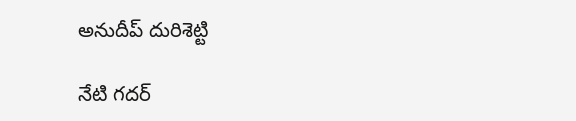అనుదీప్ దురిశెట్టి

నేటి గదర్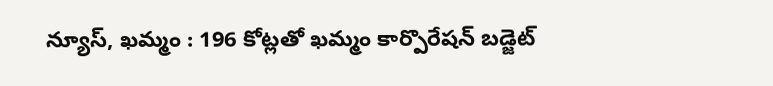న్యూస్, ఖమ్మం : 196 కోట్లతో ఖమ్మం కార్పొరేషన్ బడ్జెట్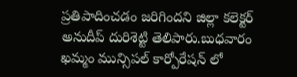ప్రతిపాదించడం జరిగిందని జిల్లా కలెక్టర్ అనుదీప్ దురిశెట్టి తెలిపారు.బుధవారం ఖమ్మం మున్సిపల్ కార్పోరేషన్ లో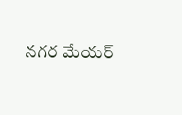నగర మేయర్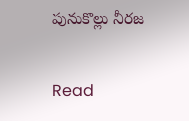పునుకొల్లు నీరజ

Read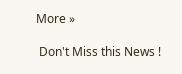More »

 Don't Miss this News !